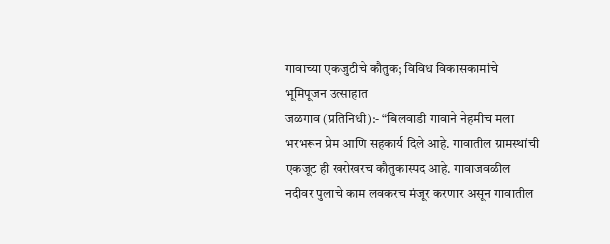गावाच्या एकजुटीचे कौतुक; विविध विकासकामांचे भूमिपूजन उत्साहात
जळगाव (प्रतिनिधी):- “बिलवाडी गावाने नेहमीच मला भरभरून प्रेम आणि सहकार्य दिले आहे. गावातील ग्रामस्थांची एकजूट ही खरोखरच कौतुकास्पद आहे. गावाजवळील नदीवर पुलाचे काम लवकरच मंजूर करणार असून गावातील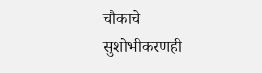चौकाचे सुशोभीकरणही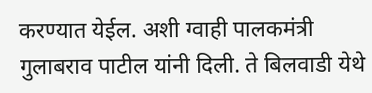करण्यात येईल. अशी ग्वाही पालकमंत्री गुलाबराव पाटील यांनी दिली. ते बिलवाडी येथे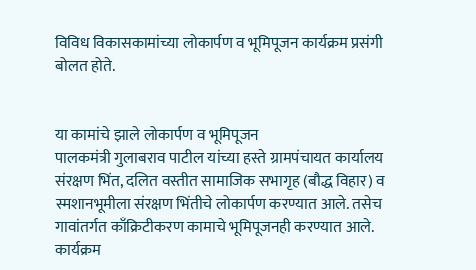विविध विकासकामांच्या लोकार्पण व भूमिपूजन कार्यक्रम प्रसंगी बोलत होते.


या कामांचे झाले लोकार्पण व भूमिपूजन
पालकमंत्री गुलाबराव पाटील यांच्या हस्ते ग्रामपंचायत कार्यालय संरक्षण भिंत, दलित वस्तीत सामाजिक सभागृह (बौद्ध विहार) व स्मशानभूमीला संरक्षण भिंतीचे लोकार्पण करण्यात आले. तसेच गावांतर्गत काँक्रिटीकरण कामाचे भूमिपूजनही करण्यात आले. कार्यक्रम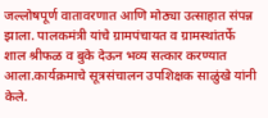जल्लोषपूर्ण वातावरणात आणि मोठ्या उत्साहात संपन्न झाला. पालकमंत्री यांचे ग्रामपंचायत व ग्रामस्थांतर्फे शाल श्रीफळ व बुके देऊन भव्य सत्कार करण्यात आला.कार्यक्रमाचे सूत्रसंचालन उपशिक्षक साळुंखे यांनी केले.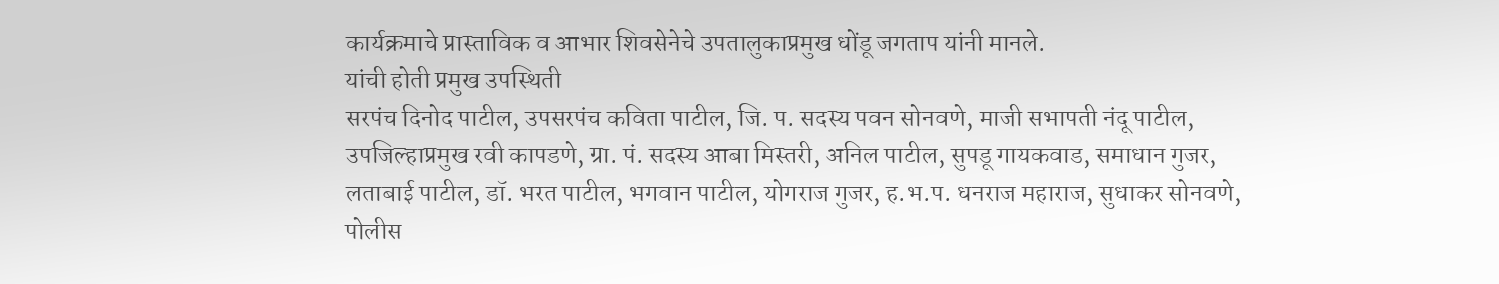कार्यक्रमाचे प्रास्ताविक व आभार शिवसेनेचे उपतालुकाप्रमुख धोंडू जगताप यांनी मानले.
यांची होती प्रमुख उपस्थिती
सरपंच दिनोद पाटील, उपसरपंच कविता पाटील, जि. प. सदस्य पवन सोनवणे, माजी सभापती नंदू पाटील, उपजिल्हाप्रमुख रवी कापडणे, ग्रा. पं. सदस्य आबा मिस्तरी, अनिल पाटील, सुपडू गायकवाड, समाधान गुजर, लताबाई पाटील, डॉ. भरत पाटील, भगवान पाटील, योगराज गुजर, ह.भ.प. धनराज महाराज, सुधाकर सोनवणे, पोलीस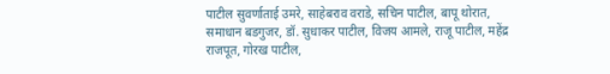पाटील सुवर्णाताई उमरे, साहेबराव वराडे, सचिन पाटील, बापू थोरात, समाधान बडगुजर, डॉ. सुधाकर पाटील, विजय आमले, राजू पाटील, महेंद्र राजपूत, गोरख पाटील,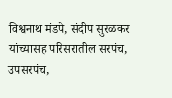विश्वनाथ मंडपे, संदीप सुरळकर यांच्यासह परिसरातील सरपंच, उपसरपंच,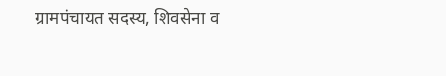ग्रामपंचायत सदस्य, शिवसेना व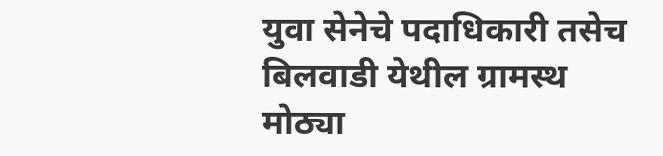युवा सेनेचे पदाधिकारी तसेच बिलवाडी येथील ग्रामस्थ मोठ्या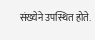संख्येने उपस्थित होते.